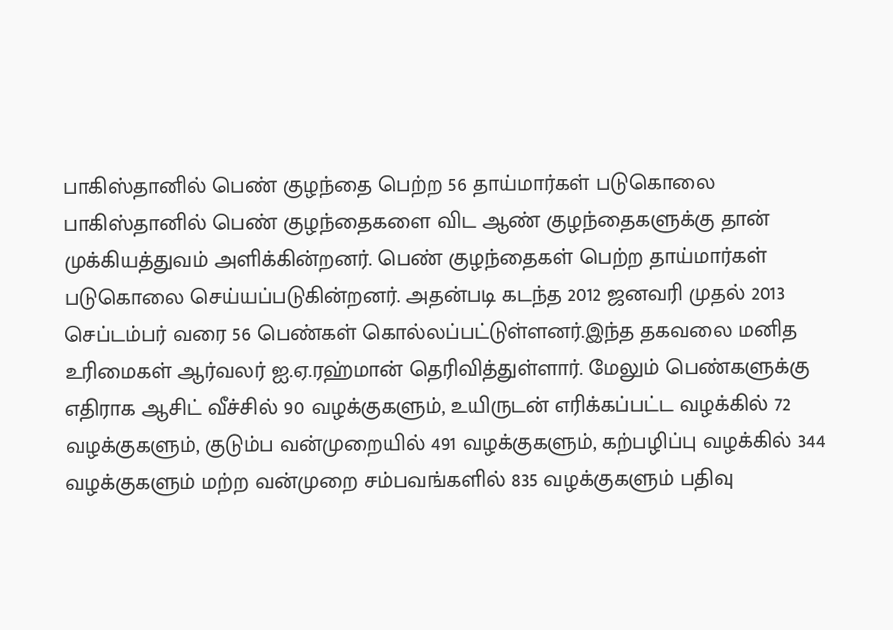பாகிஸ்தானில் பெண் குழந்தை பெற்ற 56 தாய்மார்கள் படுகொலை
பாகிஸ்தானில் பெண் குழந்தைகளை விட ஆண் குழந்தைகளுக்கு தான் முக்கியத்துவம் அளிக்கின்றனர். பெண் குழந்தைகள் பெற்ற தாய்மார்கள் படுகொலை செய்யப்படுகின்றனர். அதன்படி கடந்த 2012 ஜனவரி முதல் 2013 செப்டம்பர் வரை 56 பெண்கள் கொல்லப்பட்டுள்ளனர்.இந்த தகவலை மனித உரிமைகள் ஆர்வலர் ஐ.ஏ.ரஹ்மான் தெரிவித்துள்ளார். மேலும் பெண்களுக்கு எதிராக ஆசிட் வீச்சில் 90 வழக்குகளும், உயிருடன் எரிக்கப்பட்ட வழக்கில் 72 வழக்குகளும், குடும்ப வன்முறையில் 491 வழக்குகளும், கற்பழிப்பு வழக்கில் 344 வழக்குகளும் மற்ற வன்முறை சம்பவங்களில் 835 வழக்குகளும் பதிவு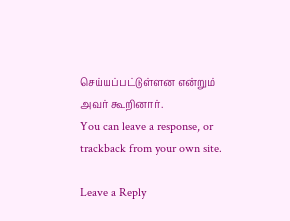செய்யப்பட்டுள்ளன என்றும் அவர் கூறினார்.
You can leave a response, or trackback from your own site.

Leave a Reply